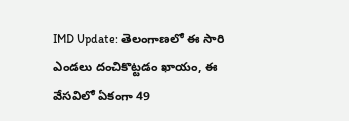IMD Update: తెలంగాణలో ఈ సారి ఎండలు దంచికొట్టడం ఖాయం, ఈ వేసవిలో ఏకంగా 49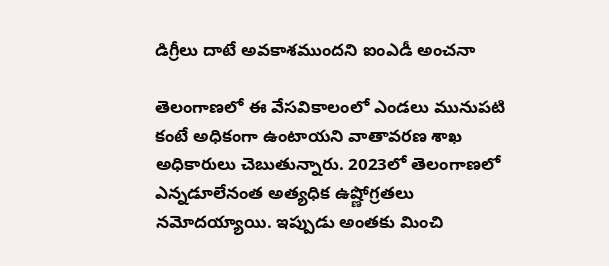డిగ్రీలు దాటే అవకాశముందని ఐంఎడీ అంచనా

తెలంగాణలో ఈ వేసవికాలంలో ఎండలు మునుపటి కంటే అధికంగా ఉంటాయని వాతావరణ శాఖ అధికారులు చెబుతున్నారు. 2023లో తెలంగాణలో ఎన్నడూలేనంత అత్యధిక ఉష్ణోగ్రతలు నమోదయ్యాయి. ఇప్పుడు అంతకు మించి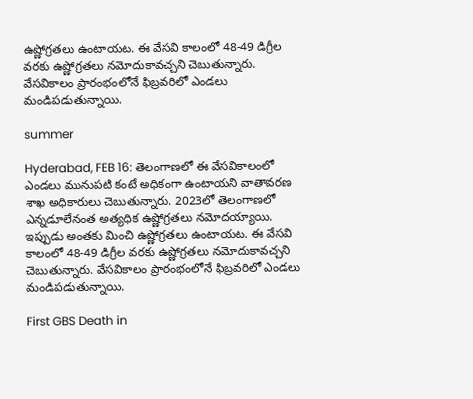ఉష్ణోగ్రతలు ఉంటాయట. ఈ వేసవి కాలంలో 48-49 డిగ్రీల వరకు ఉష్ణోగ్రతలు నమోదుకావచ్చని చెబుతున్నారు. వేసవికాలం ప్రారంభంలోనే ఫిబ్రవరిలో ఎండలు మండిపడుతున్నాయి.

summer

Hyderabad, FEB 16: తెలంగాణలో ఈ వేసవికాలంలో ఎండలు మునుపటి కంటే అధికంగా ఉంటాయని వాతావరణ శాఖ అధికారులు చెబుతున్నారు. 2023లో తెలంగాణలో ఎన్నడూలేనంత అత్యధిక ఉష్ణోగ్రతలు నమోదయ్యాయి. ఇప్పుడు అంతకు మించి ఉష్ణోగ్రతలు ఉంటాయట. ఈ వేసవి కాలంలో 48-49 డిగ్రీల వరకు ఉష్ణోగ్రతలు నమోదుకావచ్చని చెబుతున్నారు. వేసవికాలం ప్రారంభంలోనే ఫిబ్రవరిలో ఎండలు మండిపడుతున్నాయి.

First GBS Death in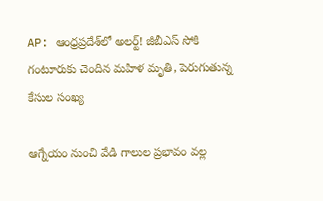AP: ఆంధ్రప్రదేశ్‌లో అలర్ట్‌! జీబీఎస్‌ సోకి గంటూరుకు చెందిన మహిళ మృతి, పెరుగుతున్న కేసుల సంఖ్య

ఆగ్నేయం నుంచి వేడి గాలుల ప్రభావం వల్ల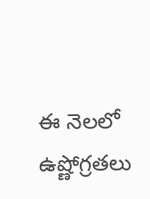ఈ నెలలో ఉష్ణోగ్రతలు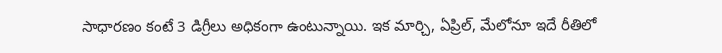సాధారణం కంటే 3 డిగ్రీలు అధికంగా ఉంటున్నాయి. ఇక మార్చి, ఏప్రిల్‌, మేలోనూ ఇదే రీతిలో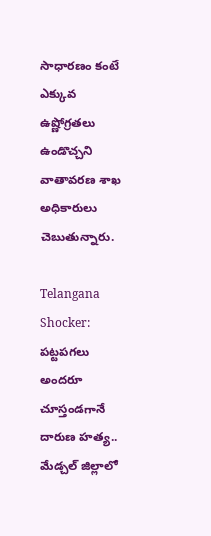సాధారణం కంటే ఎక్కువ ఉష్ణోగ్రతలు ఉండొచ్చని వాతావరణ శాఖ అధికారులు చెబుతున్నారు.

Telangana Shocker: పట్టపగలు అందరూ చూస్తండగానే దారుణ హత్య.. మేడ్చల్ జిల్లాలో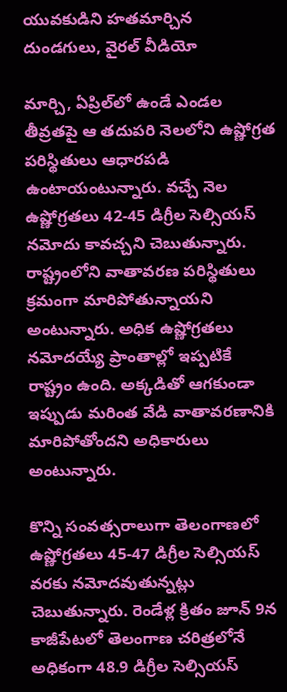యువకుడిని హతమార్చిన దుండగులు, వైరల్ వీడియో

మార్చి, ఏప్రిల్‌లో ఉండే ఎండల తీవ్రతపై ఆ తదుపరి నెలలోని ఉష్ణోగ్రత పరిస్థితులు ఆధారపడి ఉంటాయంటున్నారు. వచ్చే నెల ఉష్ణోగ్రతలు 42-45 డిగ్రీల సెల్సియస్ నమోదు కావచ్చని చెబుతున్నారు. రాష్ట్రంలోని వాతావరణ పరిస్థితులు క్రమంగా మారిపోతున్నాయని అంటున్నారు. అధిక ఉష్ణోగ్రతలు నమోదయ్యే ప్రాంతాల్లో ఇప్పటికే రాష్ట్రం ఉంది. అక్కడితో ఆగకుండా ఇప్పుడు మరింత వేడి వాతావరణానికి మారిపోతోందని అధికారులు అంటున్నారు.

కొన్ని సంవత్సరాలుగా తెలంగాణలో ఉష్ణోగ్రతలు 45-47 డిగ్రీల సెల్సియస్ వరకు నమోదవుతున్నట్లు చెబుతున్నారు. రెండేళ్ల క్రితం జూన్ 9న కాజీపేటలో తెలంగాణ చరిత్రలోనే అధికంగా 48.9 డిగ్రీల సెల్సియస్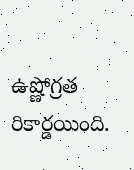ఉష్ణోగ్రత రికార్డయింది.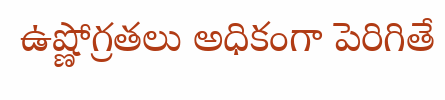ఉష్ణోగ్రతలు అధికంగా పెరిగితే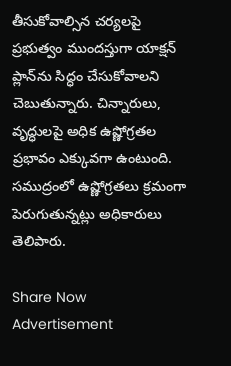తీసుకోవాల్సిన చర్యలపై ప్రభుత్వం ముందస్తుగా యాక్షన్ ప్లాన్‌ను సిద్ధం చేసుకోవాలని చెబుతున్నారు. చిన్నారులు, వృద్ధులపై అధిక ఉష్ణోగ్రతల ప్రభావం ఎక్కువగా ఉంటుంది. సముద్రంలో ఉష్ణోగ్రతలు క్రమంగా పెరుగుతున్నట్లు అధికారులు తెలిపారు.

Share Now
Advertisement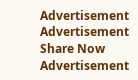Advertisement
Advertisement
Share Now
Advertisement